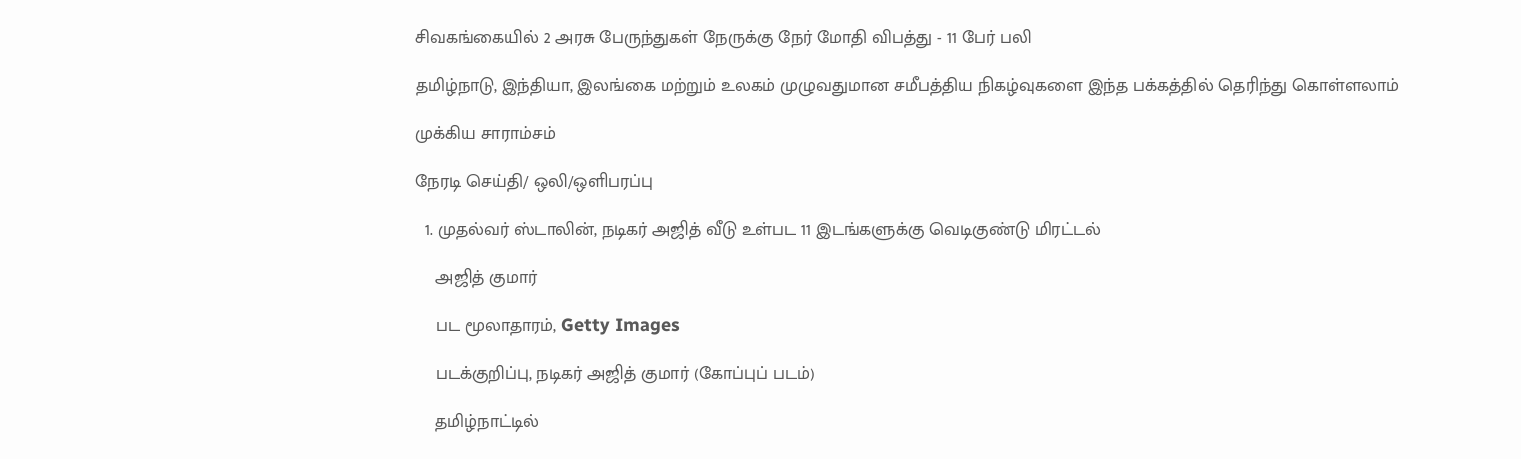சிவகங்கையில் 2 அரசு பேருந்துகள் நேருக்கு நேர் மோதி விபத்து - 11 பேர் பலி

தமிழ்நாடு, இந்தியா, இலங்கை மற்றும் உலகம் முழுவதுமான சமீபத்திய நிகழ்வுகளை இந்த பக்கத்தில் தெரிந்து கொள்ளலாம்

முக்கிய சாராம்சம்

நேரடி செய்தி/ ஒலி/ஒளிபரப்பு

  1. முதல்வர் ஸ்டாலின், நடிகர் அஜித் வீடு உள்பட 11 இடங்களுக்கு வெடிகுண்டு மிரட்டல்

    அஜித் குமார்

    பட மூலாதாரம், Getty Images

    படக்குறிப்பு, நடிகர் அஜித் குமார் (கோப்புப் படம்)

    தமிழ்நாட்டில்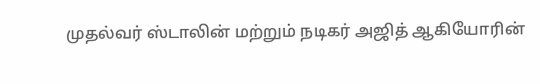முதல்வர் ஸ்டாலின் மற்றும் நடிகர் அஜித் ஆகியோரின்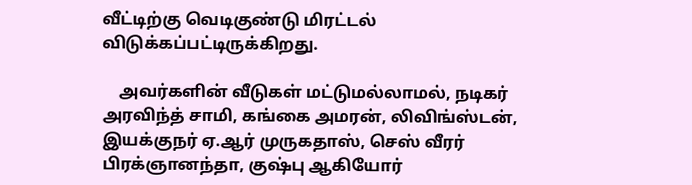வீட்டிற்கு வெடிகுண்டு மிரட்டல் விடுக்கப்பட்டிருக்கிறது.

    அவர்களின் வீடுகள் மட்டுமல்லாமல், நடிகர் அரவிந்த் சாமி, கங்கை அமரன், லிவிங்ஸ்டன், இயக்குநர் ஏ.ஆர் முருகதாஸ், செஸ் வீரர் பிரக்ஞானந்தா, குஷ்பு ஆகியோர்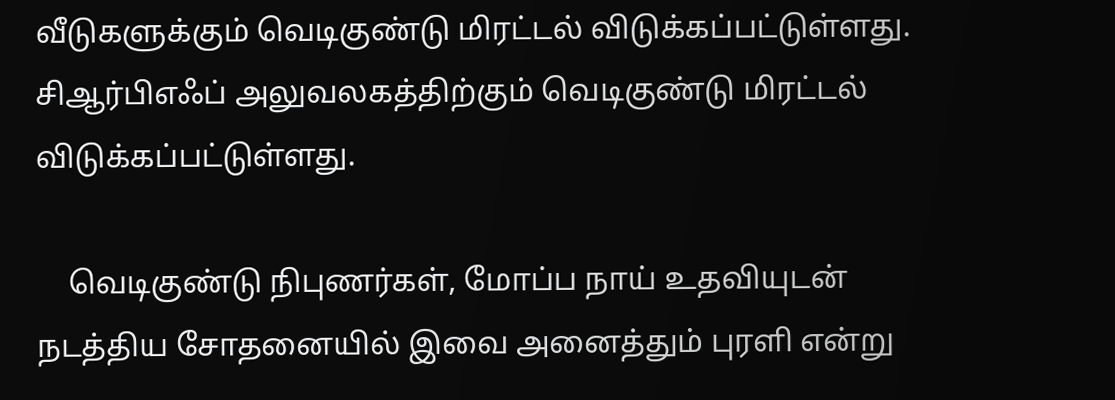வீடுகளுக்கும் வெடிகுண்டு மிரட்டல் விடுக்கப்பட்டுள்ளது. சிஆர்பிஎஃப் அலுவலகத்திற்கும் வெடிகுண்டு மிரட்டல் விடுக்கப்பட்டுள்ளது.

    வெடிகுண்டு நிபுணர்கள், மோப்ப நாய் உதவியுடன் நடத்திய சோதனையில் இவை அனைத்தும் புரளி என்று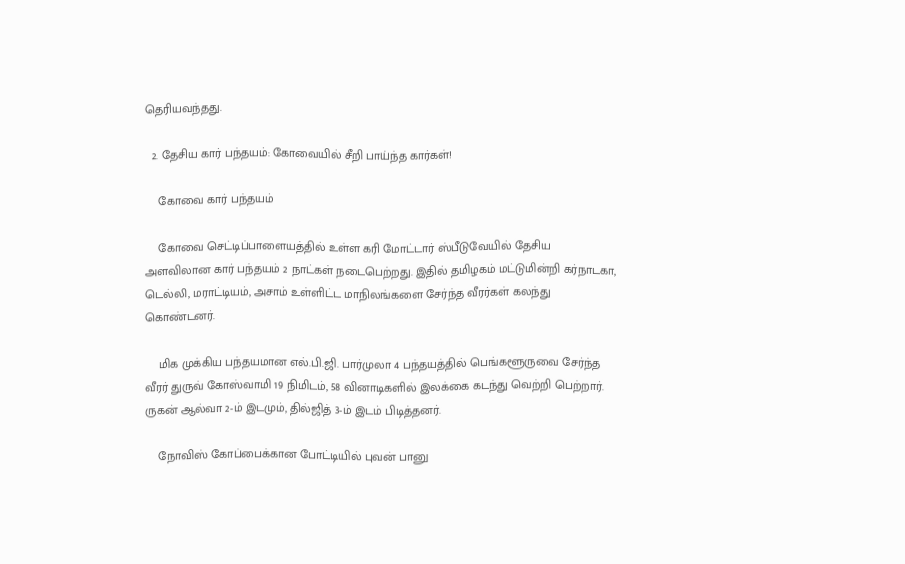தெரியவந்தது.

  2. தேசிய கார் பந்தயம்: கோவையில் சீறி பாய்ந்த கார்கள்!

    கோவை கார் பந்தயம்

    கோவை செட்டிப்பாளையத்தில் உள்ள கரி மோட்டார் ஸ்பீடுவேயில் தேசிய அளவிலான கார் பந்தயம் 2 நாட்கள் நடைபெற்றது. இதில் தமிழகம் மட்டுமின்றி கர்நாடகா, டெல்லி, மராட்டியம், அசாம் உள்ளிட்ட மாநிலங்களை சேர்ந்த வீரர்கள் கலந்து கொண்டனர்.

    மிக முக்கிய பந்தயமான எல்.பி.ஜி. பார்முலா 4 பந்தயத்தில் பெங்களூருவை சேர்ந்த வீரர் துருவ் கோஸ்வாமி 19 நிமிடம், 58 வினாடிகளில் இலக்கை கடந்து வெற்றி பெற்றார். ருகன் ஆல்வா 2-ம் இடமும், தில்ஜித் 3-ம் இடம் பிடித்தனர்.

    நோவிஸ் கோப்பைக்கான போட்டியில் புவன் பானு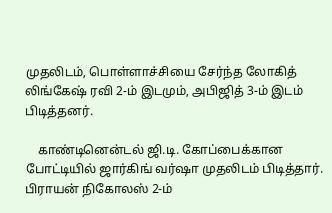முதலிடம், பொள்ளாச்சியை சேர்ந்த லோகித் லிங்கேஷ் ரவி 2-ம் இடமும், அபிஜித் 3-ம் இடம் பிடித்தனர்.

    காண்டினென்டல் ஜி.டி. கோப்பைக்கான போட்டியில் ஜார்கிங் வர்ஷா முதலிடம் பிடித்தார். பிராயன் நிகோலஸ் 2-ம்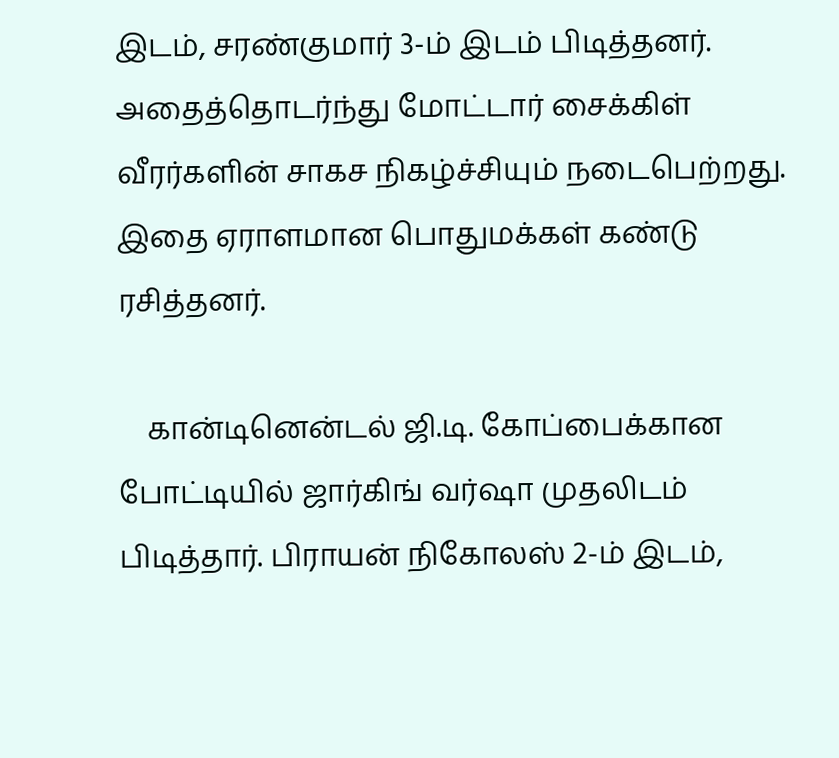இடம், சரண்குமார் 3-ம் இடம் பிடித்தனர்.  அதைத்தொடர்ந்து மோட்டார் சைக்கிள் வீரர்களின் சாகச நிகழ்ச்சியும் நடைபெற்றது. இதை ஏராளமான பொதுமக்கள் கண்டு ரசித்தனர்.

    கான்டினென்டல் ஜி.டி. கோப்பைக்கான போட்டியில் ஜார்கிங் வர்ஷா முதலிடம் பிடித்தார். பிராயன் நிகோலஸ் 2-ம் இடம்,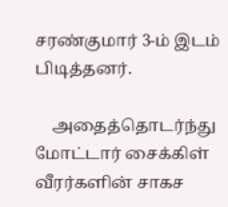சரண்குமார் 3-ம் இடம் பிடித்தனர்.

    அதைத்தொடர்ந்து மோட்டார் சைக்கிள் வீரர்களின் சாகச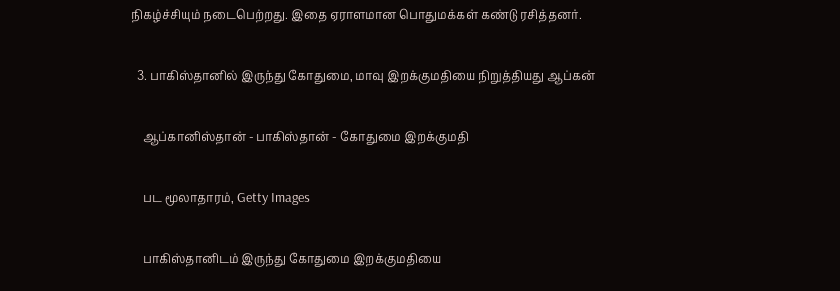நிகழ்ச்சியும் நடைபெற்றது. இதை ஏராளமான பொதுமக்கள் கண்டு ரசித்தனர்.

  3. பாகிஸ்தானில் இருந்து கோதுமை, மாவு இறக்குமதியை நிறுத்தியது ஆப்கன்

    ஆப்கானிஸ்தான் - பாகிஸ்தான் - கோதுமை இறக்குமதி

    பட மூலாதாரம், Getty Images

    பாகிஸ்தானிடம் இருந்து கோதுமை இறக்குமதியை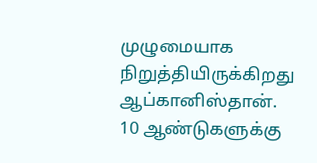முழுமையாக நிறுத்தியிருக்கிறது ஆப்கானிஸ்தான். 10 ஆண்டுகளுக்கு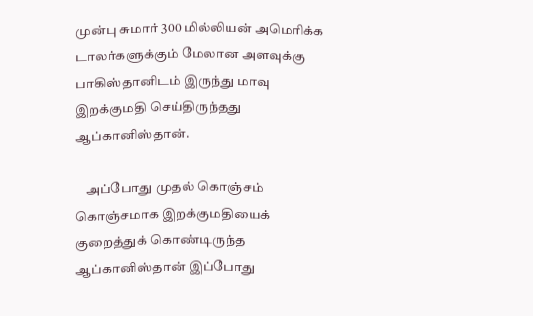முன்பு சுமார் 300 மில்லியன் அமெரிக்க டாலர்களுக்கும் மேலான அளவுக்கு பாகிஸ்தானிடம் இருந்து மாவு இறக்குமதி செய்திருந்தது ஆப்கானிஸ்தான்.

    அப்போது முதல் கொஞ்சம் கொஞ்சமாக இறக்குமதியைக் குறைத்துக் கொண்டிருந்த ஆப்கானிஸ்தான் இப்போது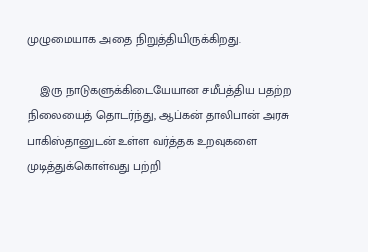முழுமையாக அதை நிறுத்தியிருக்கிறது.

    இரு நாடுகளுக்கிடையேயான சமீபத்திய பதற்ற நிலையைத் தொடர்ந்து, ஆப்கன் தாலிபான் அரசு பாகிஸ்தானுடன் உள்ள வர்த்தக உறவுகளை முடித்துக்கொள்வது பற்றி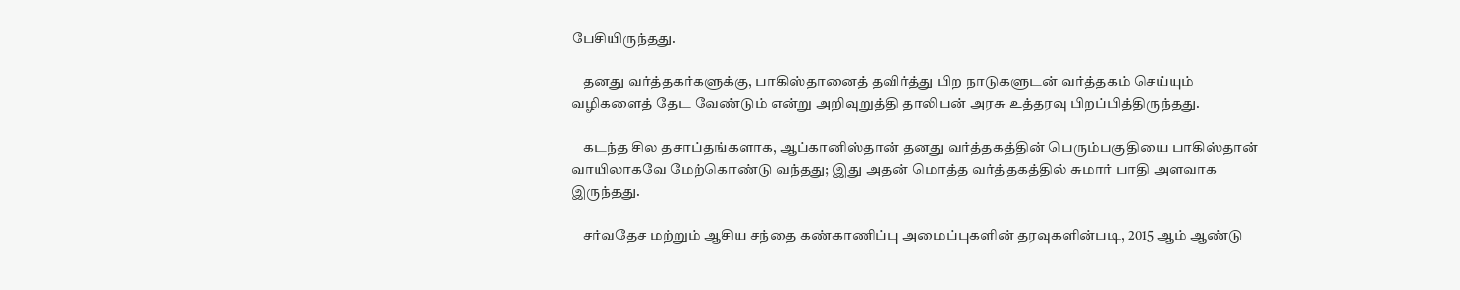பேசியிருந்தது.

    தனது வர்த்தகர்களுக்கு, பாகிஸ்தானைத் தவிர்த்து பிற நாடுகளுடன் வர்த்தகம் செய்யும் வழிகளைத் தேட வேண்டும் என்று அறிவுறுத்தி தாலிபன் அரசு உத்தரவு பிறப்பித்திருந்தது.

    கடந்த சில தசாப்தங்களாக, ஆப்கானிஸ்தான் தனது வர்த்தகத்தின் பெரும்பகுதியை பாகிஸ்தான் வாயிலாகவே மேற்கொண்டு வந்தது; இது அதன் மொத்த வர்த்தகத்தில் சுமார் பாதி அளவாக இருந்தது.

    சர்வதேச மற்றும் ஆசிய சந்தை கண்காணிப்பு அமைப்புகளின் தரவுகளின்படி, 2015 ஆம் ஆண்டு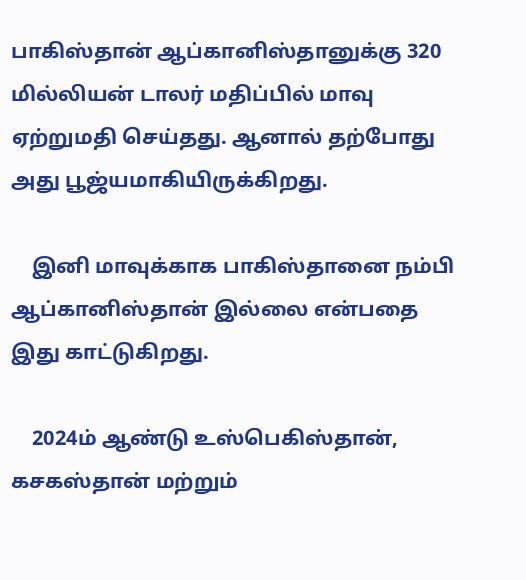பாகிஸ்தான் ஆப்கானிஸ்தானுக்கு 320 மில்லியன் டாலர் மதிப்பில் மாவு ஏற்றுமதி செய்தது. ஆனால் தற்போது அது பூஜ்யமாகியிருக்கிறது.

    இனி மாவுக்காக பாகிஸ்தானை நம்பி ஆப்கானிஸ்தான் இல்லை என்பதை இது காட்டுகிறது.

    2024ம் ஆண்டு உஸ்பெகிஸ்தான், கசகஸ்தான் மற்றும்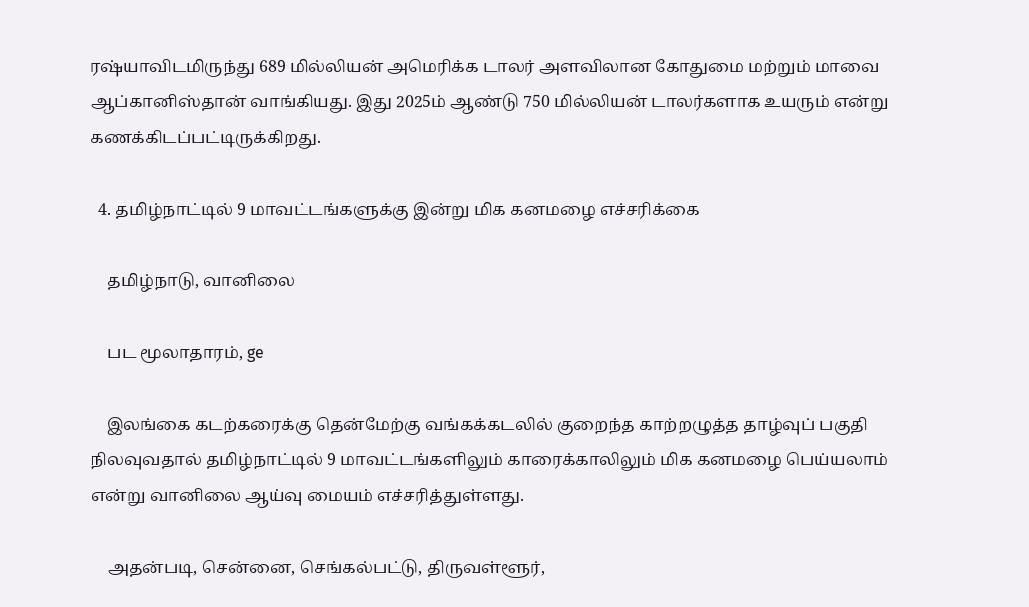ரஷ்யாவிடமிருந்து 689 மில்லியன் அமெரிக்க டாலர் அளவிலான கோதுமை மற்றும் மாவை ஆப்கானிஸ்தான் வாங்கியது. இது 2025ம் ஆண்டு 750 மில்லியன் டாலர்களாக உயரும் என்று கணக்கிடப்பட்டிருக்கிறது.

  4. தமிழ்நாட்டில் 9 மாவட்டங்களுக்கு இன்று மிக கனமழை எச்சரிக்கை

    தமிழ்நாடு, வானிலை

    பட மூலாதாரம், ge

    இலங்கை கடற்கரைக்கு தென்மேற்கு வங்கக்கடலில் குறைந்த காற்றழுத்த தாழ்வுப் பகுதி நிலவுவதால் தமிழ்நாட்டில் 9 மாவட்டங்களிலும் காரைக்காலிலும் மிக கனமழை பெய்யலாம் என்று வானிலை ஆய்வு மையம் எச்சரித்துள்ளது.

    அதன்படி, சென்னை, செங்கல்பட்டு, திருவள்ளூர்,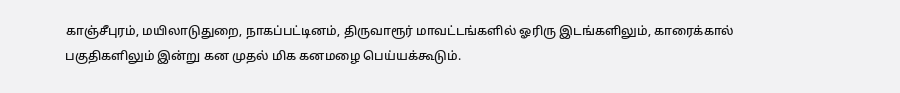காஞ்சீபுரம், மயிலாடுதுறை, நாகப்பட்டினம், திருவாரூர் மாவட்டங்களில் ஓரிரு இடங்களிலும், காரைக்கால் பகுதிகளிலும் இன்று கன முதல் மிக கனமழை பெய்யக்கூடும்.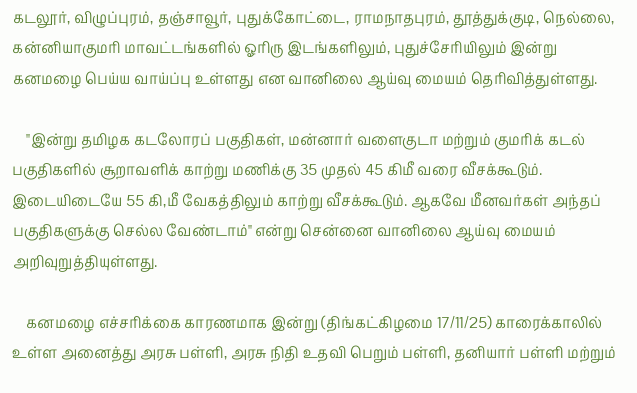கடலூர், விழுப்புரம், தஞ்சாவூர், புதுக்கோட்டை, ராமநாதபுரம், தூத்துக்குடி, நெல்லை, கன்னியாகுமரி மாவட்டங்களில் ஓரிரு இடங்களிலும், புதுச்சேரியிலும் இன்று கனமழை பெய்ய வாய்ப்பு உள்ளது என வானிலை ஆய்வு மையம் தெரிவித்துள்ளது.

    "இன்று தமிழக கடலோரப் பகுதிகள், மன்னார் வளைகுடா மற்றும் குமரிக் கடல் பகுதிகளில் சூறாவளிக் காற்று மணிக்கு 35 முதல் 45 கிமீ வரை வீசக்கூடும். இடையிடையே 55 கி,மீ வேகத்திலும் காற்று வீசக்கூடும். ஆகவே மீனவர்கள் அந்தப் பகுதிகளுக்கு செல்ல வேண்டாம்" என்று சென்னை வானிலை ஆய்வு மையம் அறிவுறுத்தியுள்ளது.

    கனமழை எச்சரிக்கை காரணமாக இன்று (திங்கட்கிழமை 17/11/25) காரைக்காலில் உள்ள அனைத்து அரசு பள்ளி, அரசு நிதி உதவி பெறும் பள்ளி, தனியார் பள்ளி மற்றும்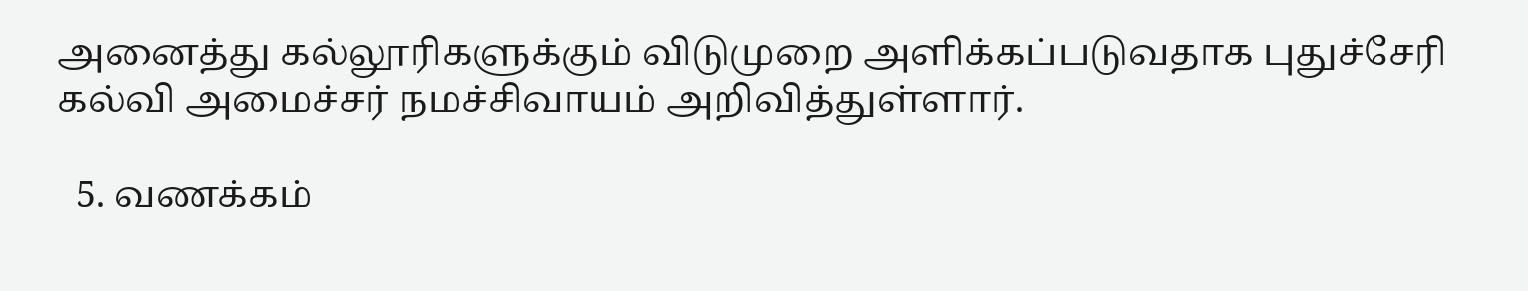அனைத்து கல்லூரிகளுக்கும் விடுமுறை அளிக்கப்படுவதாக புதுச்சேரி கல்வி அமைச்சர் நமச்சிவாயம் அறிவித்துள்ளார்.

  5. வணக்கம்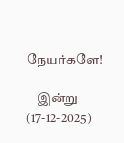நேயர்களே!

    இன்று (17-12-2025)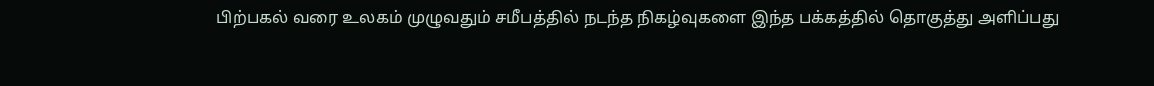பிற்பகல் வரை உலகம் முழுவதும் சமீபத்தில் நடந்த நிகழ்வுகளை இந்த பக்கத்தில் தொகுத்து அளிப்பது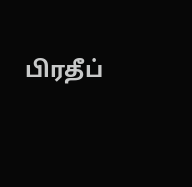பிரதீப்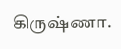கிருஷ்ணா.